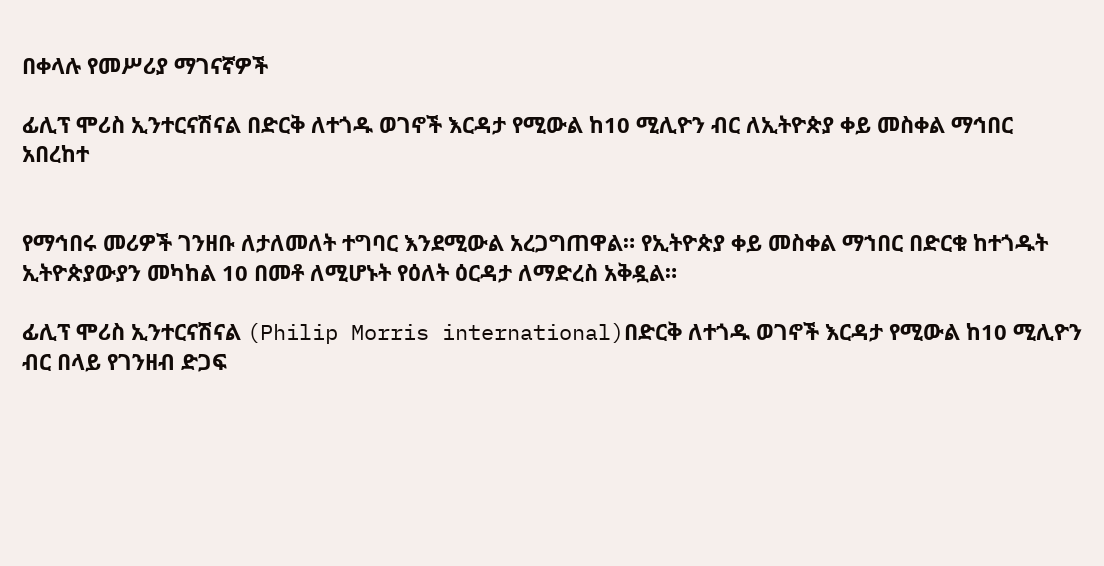በቀላሉ የመሥሪያ ማገናኛዎች

ፊሊፕ ሞሪስ ኢንተርናሽናል በድርቅ ለተጎዱ ወገኖች እርዳታ የሚውል ከ10 ሚሊዮን ብር ለኢትዮጵያ ቀይ መስቀል ማኅበር አበረከተ


የማኅበሩ መሪዎች ገንዘቡ ለታለመለት ተግባር እንደሚውል አረጋግጠዋል። የኢትዮጵያ ቀይ መስቀል ማኀበር በድርቁ ከተጎዱት ኢትዮጵያውያን መካከል 10 በመቶ ለሚሆኑት የዕለት ዕርዳታ ለማድረስ አቅዷል።

ፊሊፕ ሞሪስ ኢንተርናሽናል (Philip Morris international)በድርቅ ለተጎዱ ወገኖች እርዳታ የሚውል ከ10 ሚሊዮን ብር በላይ የገንዘብ ድጋፍ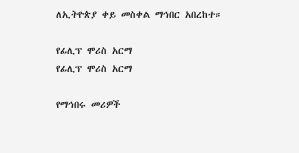ለኢትዮጵያ ቀይ መስቀል ማኅበር አበረከተ።

የፊሊፕ ሞሪስ አርማ
የፊሊፕ ሞሪስ አርማ

የማኅበሩ መሪዎች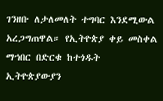ገንዘቡ ለታለመለት ተግባር እንደሚውል አረጋግጠዋል። የኢትዮጵያ ቀይ መስቀል ማኀበር በድርቁ ከተጎዱት ኢትዮጵያውያን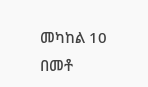መካከል 10 በመቶ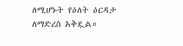ለሚሆኑት የዕለት ዕርዳታ ለማድረስ አቅዷል።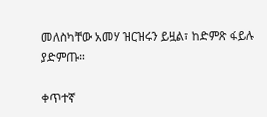መለስካቸው አመሃ ዝርዝሩን ይዟል፣ ከድምጽ ፋይሉ ያድምጡ።

ቀጥተኛ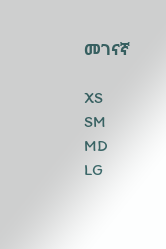መገናኛ

XS
SM
MD
LG